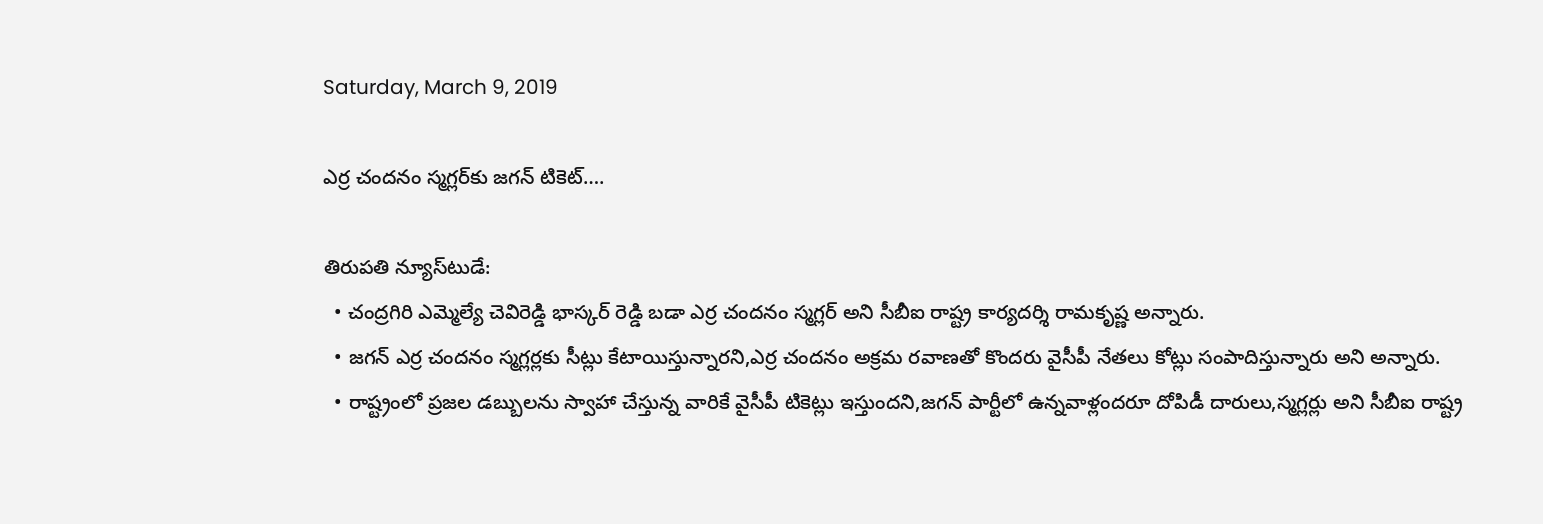Saturday, March 9, 2019

ఎర్ర చందనం స్మగ్లర్‌కు జగన్ టికెట్….

తిరుపతి న్యూస్‌టుడే:
  • చంద్రగిరి ఎమ్మెల్యే చెవిరెడ్డి భాస్కర్ రెడ్డి బడా ఎర్ర చందనం స్మగ్లర్ అని సీబీఐ రాష్ట్ర కార్యదర్శి రామకృష్ణ అన్నారు.
  • జగన్ ఎర్ర చందనం స్మగ్లర్లకు సీట్లు కేటాయిస్తున్నారని,ఎర్ర చందనం అక్రమ రవాణతో కొందరు వైసీపీ నేతలు కోట్లు సంపాదిస్తున్నారు అని అన్నారు.
  • రాష్ట్రంలో ప్రజల డబ్బులను స్వాహా చేస్తున్న వారికే వైసీపీ టికెట్లు ఇస్తుందని,జగన్ పార్టీలో ఉన్నవాళ్లందరూ దోపిడీ దారులు,స్మగ్లర్లు అని సీబీఐ రాష్ట్ర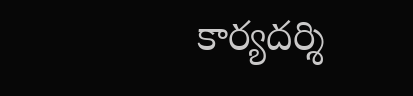కార్యదర్శి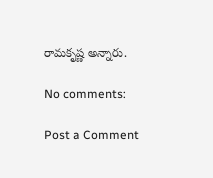రామకృష్ణ అన్నారు.

No comments:

Post a Comment